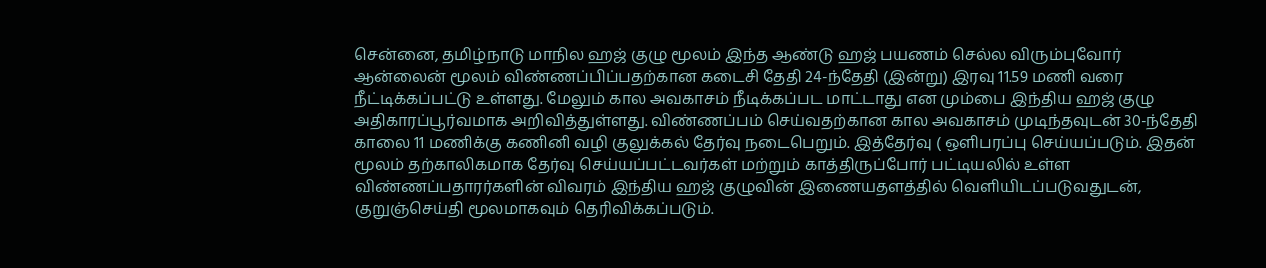சென்னை, தமிழ்நாடு மாநில ஹஜ் குழு மூலம் இந்த ஆண்டு ஹஜ் பயணம் செல்ல விரும்புவோர் ஆன்லைன் மூலம் விண்ணப்பிப்பதற்கான கடைசி தேதி 24-ந்தேதி (இன்று) இரவு 11.59 மணி வரை நீட்டிக்கப்பட்டு உள்ளது. மேலும் கால அவகாசம் நீடிக்கப்பட மாட்டாது என மும்பை இந்திய ஹஜ் குழு அதிகாரப்பூர்வமாக அறிவித்துள்ளது. விண்ணப்பம் செய்வதற்கான கால அவகாசம் முடிந்தவுடன் 30-ந்தேதி காலை 11 மணிக்கு கணினி வழி குலுக்கல் தேர்வு நடைபெறும். இத்தேர்வு ( ஒளிபரப்பு செய்யப்படும். இதன் மூலம் தற்காலிகமாக தேர்வு செய்யப்பட்டவர்கள் மற்றும் காத்திருப்போர் பட்டியலில் உள்ள விண்ணப்பதாரர்களின் விவரம் இந்திய ஹஜ் குழுவின் இணையதளத்தில் வெளியிடப்படுவதுடன், குறுஞ்செய்தி மூலமாகவும் தெரிவிக்கப்படும்.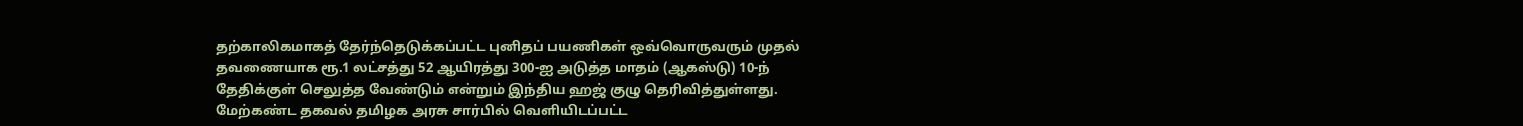தற்காலிகமாகத் தேர்ந்தெடுக்கப்பட்ட புனிதப் பயணிகள் ஒவ்வொருவரும் முதல் தவணையாக ரூ.1 லட்சத்து 52 ஆயிரத்து 300-ஐ அடுத்த மாதம் (ஆகஸ்டு) 10-ந் தேதிக்குள் செலுத்த வேண்டும் என்றும் இந்திய ஹஜ் குழு தெரிவித்துள்ளது. மேற்கண்ட தகவல் தமிழக அரசு சார்பில் வெளியிடப்பட்ட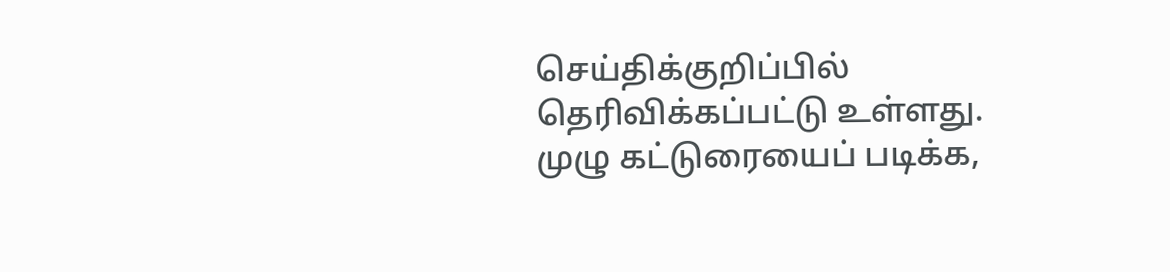செய்திக்குறிப்பில் தெரிவிக்கப்பட்டு உள்ளது. முழு கட்டுரையைப் படிக்க,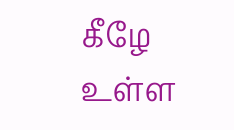கீழே உள்ள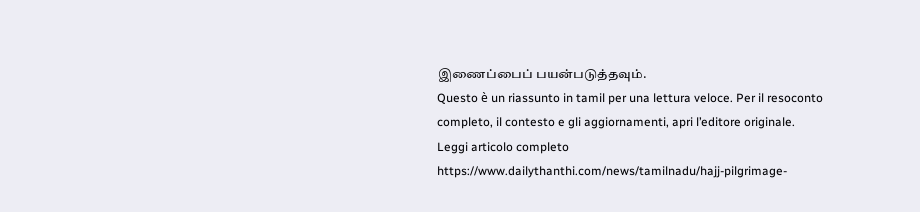இணைப்பைப் பயன்படுத்தவும்.
Questo è un riassunto in tamil per una lettura veloce. Per il resoconto completo, il contesto e gli aggiornamenti, apri l’editore originale.
Leggi articolo completo
https://www.dailythanthi.com/news/tamilnadu/hajj-pilgrimage-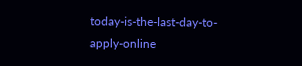today-is-the-last-day-to-apply-online